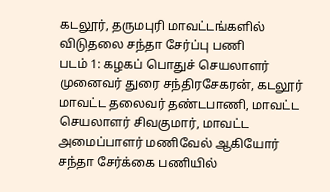கடலூர், தருமபுரி மாவட்டங்களில் விடுதலை சந்தா சேர்ப்பு பணி
படம் 1: கழகப் பொதுச் செயலாளர் முனைவர் துரை சந்திரசேகரன், கடலூர் மாவட்ட தலைவர் தண்டபாணி, மாவட்ட செயலாளர் சிவகுமார், மாவட்ட அமைப்பாளர் மணிவேல் ஆகியோர் சந்தா சேர்க்கை பணியில்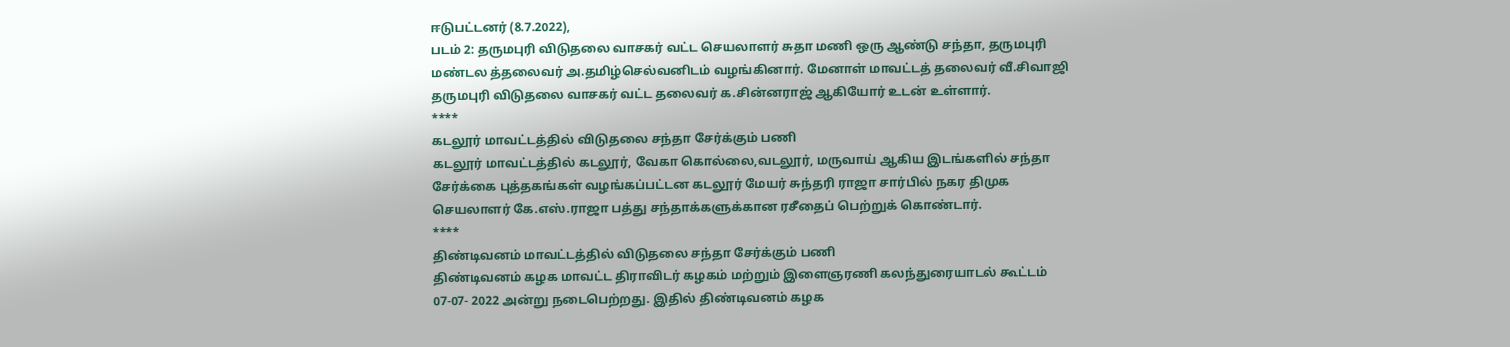ஈடுபட்டனர் (8.7.2022),
படம் 2: தருமபுரி விடுதலை வாசகர் வட்ட செயலாளர் சுதா மணி ஒரு ஆண்டு சந்தா, தருமபுரி மண்டல த்தலைவர் அ.தமிழ்செல்வனிடம் வழங்கினார். மேனாள் மாவட்டத் தலைவர் வீ.சிவாஜி தருமபுரி விடுதலை வாசகர் வட்ட தலைவர் க.சின்னராஜ் ஆகியோர் உடன் உள்ளார்.
****
கடலூர் மாவட்டத்தில் விடுதலை சந்தா சேர்க்கும் பணி
கடலூர் மாவட்டத்தில் கடலூர், வேகா கொல்லை,வடலூர், மருவாய் ஆகிய இடங்களில் சந்தா சேர்க்கை புத்தகங்கள் வழங்கப்பட்டன கடலூர் மேயர் சுந்தரி ராஜா சார்பில் நகர திமுக செயலாளர் கே.எஸ்.ராஜா பத்து சந்தாக்களுக்கான ரசீதைப் பெற்றுக் கொண்டார்.
****
திண்டிவனம் மாவட்டத்தில் விடுதலை சந்தா சேர்க்கும் பணி
திண்டிவனம் கழக மாவட்ட திராவிடர் கழகம் மற்றும் இளைஞரணி கலந்துரையாடல் கூட்டம் 07-07- 2022 அன்று நடைபெற்றது. இதில் திண்டிவனம் கழக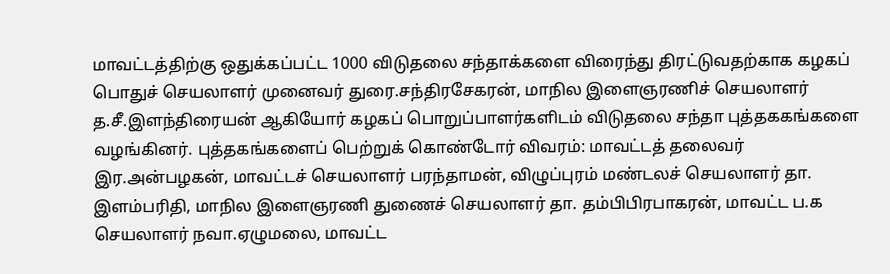மாவட்டத்திற்கு ஒதுக்கப்பட்ட 1000 விடுதலை சந்தாக்களை விரைந்து திரட்டுவதற்காக கழகப் பொதுச் செயலாளர் முனைவர் துரை.சந்திரசேகரன், மாநில இளைஞரணிச் செயலாளர் த.சீ.இளந்திரையன் ஆகியோர் கழகப் பொறுப்பாளர்களிடம் விடுதலை சந்தா புத்தககங்களை வழங்கினர். புத்தகங்களைப் பெற்றுக் கொண்டோர் விவரம்: மாவட்டத் தலைவர் இர.அன்பழகன், மாவட்டச் செயலாளர் பரந்தாமன், விழுப்புரம் மண்டலச் செயலாளர் தா. இளம்பரிதி, மாநில இளைஞரணி துணைச் செயலாளர் தா. தம்பிபிரபாகரன், மாவட்ட ப.க செயலாளர் நவா.ஏழுமலை, மாவட்ட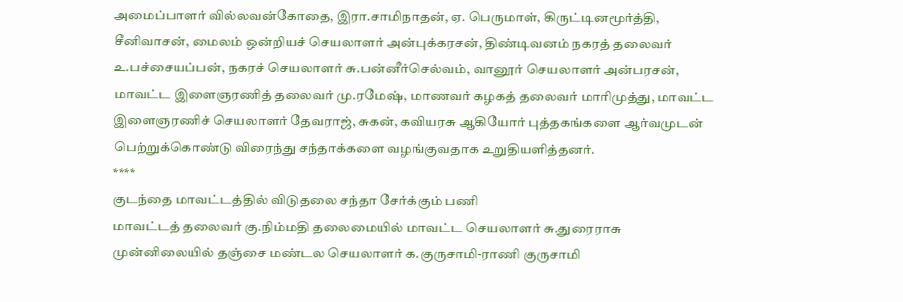அமைப்பாளர் வில்லவன்கோதை, இரா.சாமிநாதன், ஏ. பெருமாள், கிருட்டினமூர்த்தி, சீனிவாசன், மைலம் ஒன்றியச் செயலாளர் அன்புக்கரசன், திண்டிவனம் நகரத் தலைவர் உ.பச்சையப்பன், நகரச் செயலாளர் சு.பன்னீர்செல்வம், வானூர் செயலாளர் அன்பரசன், மாவட்ட இளைஞரணித் தலைவர் மு.ரமேஷ், மாணவர் கழகத் தலைவர் மாரிமுத்து, மாவட்ட இளைஞரணிச் செயலாளர் தேவராஜ், சுகன், கவியரசு ஆகியோர் புத்தகங்களை ஆர்வமுடன் பெற்றுக்கொண்டு விரைந்து சந்தாக்களை வழங்குவதாக உறுதியளித்தனர்.
****
குடந்தை மாவட்டத்தில் விடுதலை சந்தா சேர்க்கும் பணி
மாவட்டத் தலைவர் கு.நிம்மதி தலைமையில் மாவட்ட செயலாளர் சு.துரைராசு முன்னிலையில் தஞ்சை மண்டல செயலாளர் க.குருசாமி-ராணி குருசாமி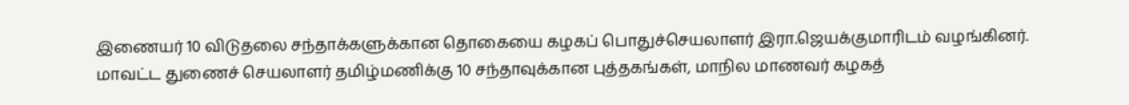இணையர் 10 விடுதலை சந்தாக்களுக்கான தொகையை கழகப் பொதுச்செயலாளர் இரா.ஜெயக்குமாரிடம் வழங்கினர். மாவட்ட துணைச் செயலாளர் தமிழ்மணிக்கு 10 சந்தாவுக்கான புத்தகங்கள், மாநில மாணவர் கழகத்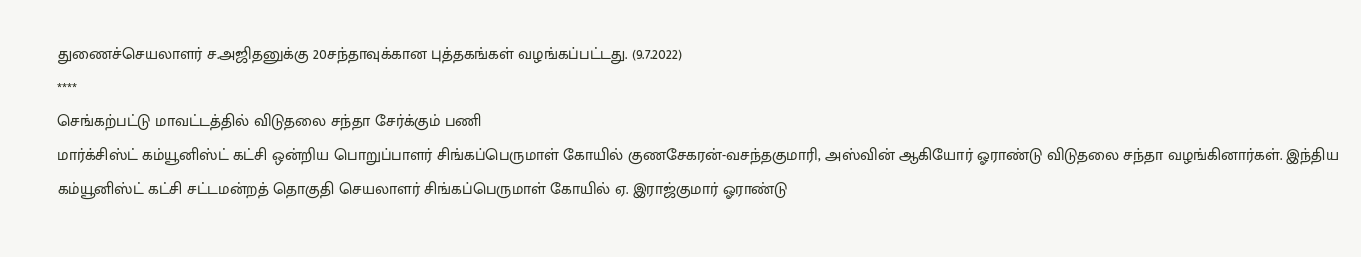துணைச்செயலாளர் ச.அஜிதனுக்கு 20சந்தாவுக்கான புத்தகங்கள் வழங்கப்பட்டது. (9.7.2022)
****
செங்கற்பட்டு மாவட்டத்தில் விடுதலை சந்தா சேர்க்கும் பணி
மார்க்சிஸ்ட் கம்யூனிஸ்ட் கட்சி ஒன்றிய பொறுப்பாளர் சிங்கப்பெருமாள் கோயில் குணசேகரன்-வசந்தகுமாரி, அஸ்வின் ஆகியோர் ஓராண்டு விடுதலை சந்தா வழங்கினார்கள். இந்திய கம்யூனிஸ்ட் கட்சி சட்டமன்றத் தொகுதி செயலாளர் சிங்கப்பெருமாள் கோயில் ஏ. இராஜ்குமார் ஓராண்டு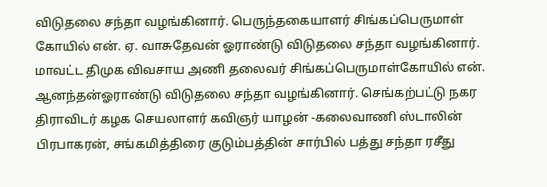விடுதலை சந்தா வழங்கினார். பெருந்தகையாளர் சிங்கப்பெருமாள் கோயில் என். ஏ. வாசுதேவன் ஓராண்டு விடுதலை சந்தா வழங்கினார். மாவட்ட திமுக விவசாய அணி தலைவர் சிங்கப்பெருமாள்கோயில் என். ஆனந்தன்ஓராண்டு விடுதலை சந்தா வழங்கினார். செங்கற்பட்டு நகர திராவிடர் கழக செயலாளர் கவிஞர் யாழன் -கலைவாணி ஸ்டாலின் பிரபாகரன், சங்கமித்திரை குடும்பத்தின் சார்பில் பத்து சந்தா ரசீது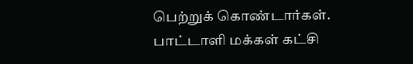பெற்றுக் கொண்டார்கள். பாட்டாளி மக்கள் கட்சி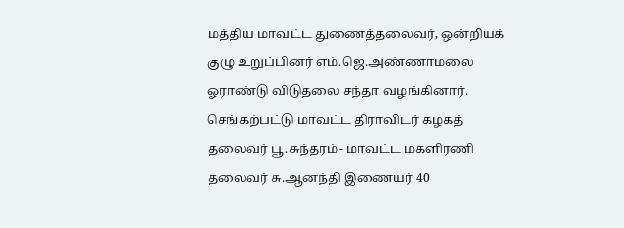மத்திய மாவட்ட துணைத்தலைவர், ஒன்றியக் குழு உறுப்பினர் எம்.ஜெ.அண்ணாமலை ஓராண்டு விடுதலை சந்தா வழங்கினார்.
செங்கற்பட்டு மாவட்ட திராவிடர் கழகத் தலைவர் பூ.சுந்தரம்- மாவட்ட மகளிரணி தலைவர் சு.ஆனந்தி இணையர் 40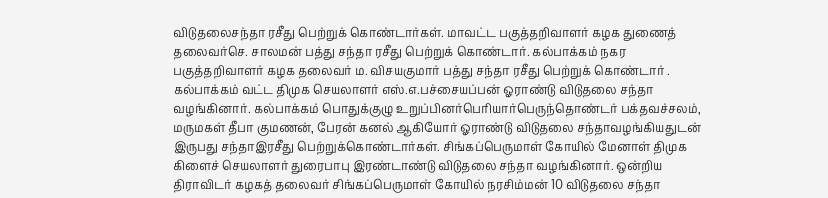விடுதலைசந்தா ரசீது பெற்றுக் கொண்டார்கள். மாவட்ட பகுத்தறிவாளர் கழக துணைத் தலைவர்செ. சாலமன் பத்து சந்தா ரசீது பெற்றுக் கொண்டார். கல்பாக்கம் நகர பகுத்தறிவாளர் கழக தலைவர் ம. விசயகுமார் பத்து சந்தா ரசீது பெற்றுக் கொண்டார் . கல்பாக்கம் வட்ட திமுக செயலாளர் எஸ்.எ.பச்சையப்பன் ஓராண்டு விடுதலை சந்தா வழங்கினார். கல்பாக்கம் பொதுக்குழு உறுப்பினர்பெரியார்பெருந்தொண்டர் பக்தவச்சலம், மருமகள் தீபா குமணன், பேரன் கனல் ஆகியோர் ஓராண்டு விடுதலை சந்தாவழங்கியதுடன் இருபது சந்தாஇரசீது பெற்றுக்கொண்டார்கள். சிங்கப்பெருமாள் கோயில் மேனாள் திமுக கிளைச் செயலாளர் துரைபாபு இரண்டாண்டு விடுதலை சந்தா வழங்கினார். ஒன்றிய திராவிடர் கழகத் தலைவர் சிங்கப்பெருமாள் கோயில் நரசிம்மன் 10 விடுதலை சந்தா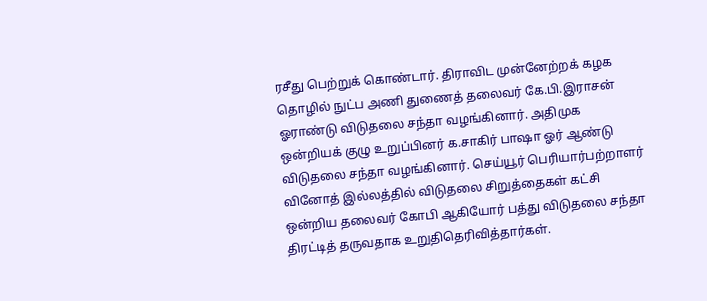ரசீது பெற்றுக் கொண்டார். திராவிட முன்னேற்றக் கழக தொழில் நுட்ப அணி துணைத் தலைவர் கே.பி.இராசன் ஓராண்டு விடுதலை சந்தா வழங்கினார். அதிமுக ஒன்றியக் குழு உறுப்பினர் க.சாகிர் பாஷா ஓர் ஆண்டு விடுதலை சந்தா வழங்கினார். செய்யூர் பெரியார்பற்றாளர் வினோத் இல்லத்தில் விடுதலை சிறுத்தைகள் கட்சி ஒன்றிய தலைவர் கோபி ஆகியோர் பத்து விடுதலை சந்தா திரட்டித் தருவதாக உறுதிதெரிவித்தார்கள்.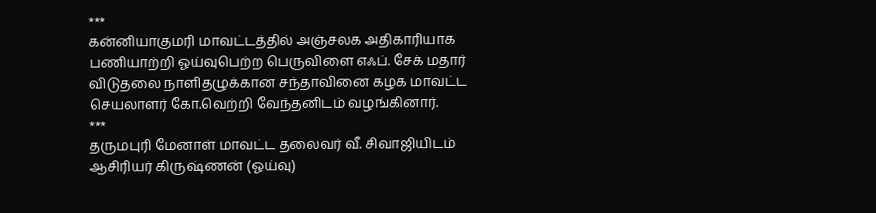***
கன்னியாகுமரி மாவட்டத்தில் அஞ்சலக அதிகாரியாக பணியாற்றி ஓய்வுபெற்ற பெருவிளை எஃப். சேக் மதார் விடுதலை நாளிதழுக்கான சந்தாவினை கழக மாவட்ட செயலாளர் கோ.வெற்றி வேந்தனிடம் வழங்கினார்.
***
தருமபுரி மேனாள் மாவட்ட தலைவர் வீ. சிவாஜியிடம் ஆசிரியர் கிருஷ்ணன் (ஓய்வு)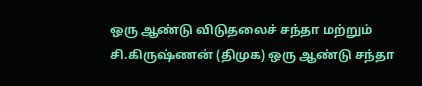ஒரு ஆண்டு விடுதலைச் சந்தா மற்றும் சி.கிருஷ்ணன் (திமுக) ஒரு ஆண்டு சந்தா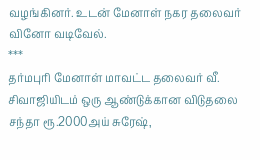வழங்கினர். உடன் மேனாள் நகர தலைவர் வினோ வடிவேல்.
***
தர்மபுரி மேனாள் மாவட்ட தலைவர் வீ. சிவாஜியிடம் ஒரு ஆண்டுக்கான விடுதலை சந்தா ரூ.2000அய் சுரேஷ்,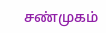சண்முகம்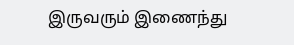இருவரும் இணைந்து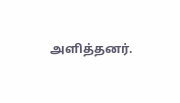அளித்தனர்.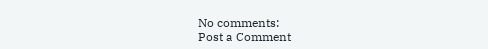No comments:
Post a Comment